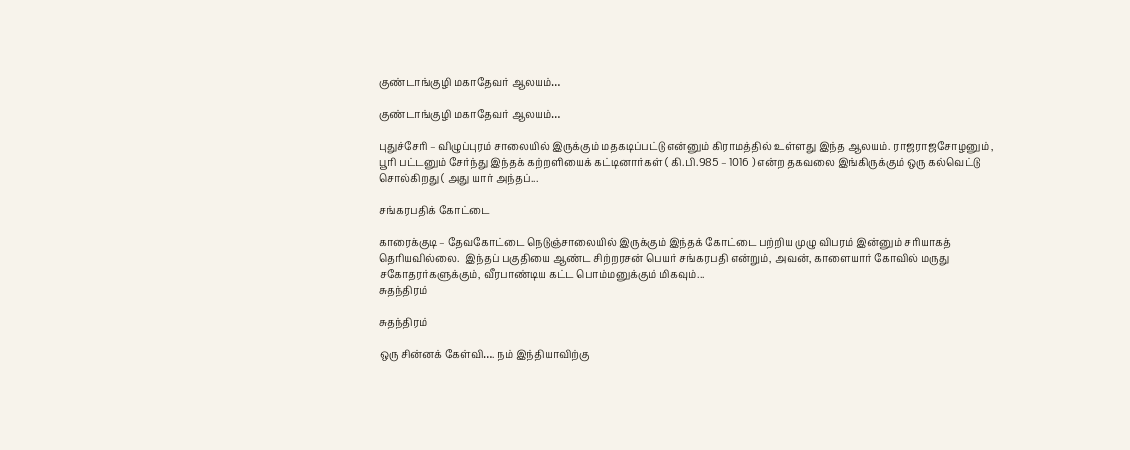குண்டாங்குழி மகாதேவர் ஆலயம்…

குண்டாங்குழி மகாதேவர் ஆலயம்…

புதுச்சேரி – விழுப்புரம் சாலையில் இருக்கும் மதகடிப்பட்டு என்னும் கிராமத்தில் உள்ளது இந்த ஆலயம். ராஜராஜசோழனும் , பூரி பட்டனும் சேர்ந்து இந்தக் கற்றளியைக் கட்டினார்கள் ( கி.பி.985 – 1016 ) என்ற தகவலை இங்கிருக்கும் ஒரு கல்வெட்டு சொல்கிறது ( அது யார் அந்தப்...

சங்கரபதிக் கோட்டை

காரைக்குடி – தேவகோட்டை நெடுஞ்சாலையில் இருக்கும் இந்தக் கோட்டை பற்றிய முழு விபரம் இன்னும் சரியாகத் தெரியவில்லை.  இந்தப் பகுதியை ஆண்ட சிற்றரசன் பெயர் சங்கரபதி என்றும், அவன், காளையார் கோவில் மருது சகோதரர்களுக்கும், வீரபாண்டிய கட்ட பொம்மனுக்கும் மிகவும்...
சுதந்திரம்

சுதந்திரம்

ஒரு சின்னக் கேள்வி…. நம் இந்தியாவிற்கு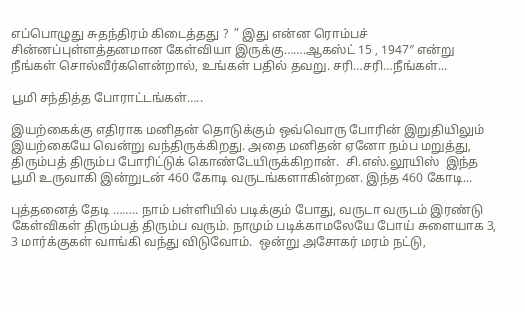எப்பொழுது சுதந்திரம் கிடைத்தது ?  ” இது என்ன ரொம்பச் சின்னப்புள்ளத்தனமான கேள்வியா இருக்கு…….ஆகஸ்ட் 15 , 1947″ என்று நீங்கள் சொல்வீர்களென்றால், உங்கள் பதில் தவறு. சரி…சரி…நீங்கள்...

பூமி சந்தித்த போராட்டங்கள்…..

இயற்கைக்கு எதிராக மனிதன் தொடுக்கும் ஒவ்வொரு போரின் இறுதியிலும் இயற்கையே வென்று வந்திருக்கிறது. அதை மனிதன் ஏனோ நம்ப மறுத்து, திரும்பத் திரும்ப போரிட்டுக் கொண்டேயிருக்கிறான்.  சி.எஸ்.லூயிஸ்  இந்த பூமி உருவாகி இன்றுடன் 460 கோடி வருடங்களாகின்றன. இந்த 460 கோடி...

புத்தனைத் தேடி …….. நாம் பள்ளியில் படிக்கும் போது, வருடா வருடம் இரண்டு கேள்விகள் திரும்பத் திரும்ப வரும். நாமும் படிக்காமலேயே போய் சுளையாக 3, 3 மார்க்குகள் வாங்கி வந்து விடுவோம்.  ஒன்று அசோகர் மரம் நட்டு,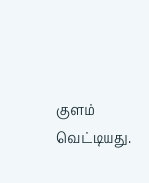குளம் வெட்டியது.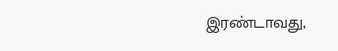இரண்டாவது,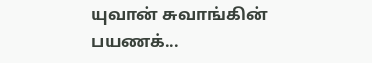யுவான் சுவாங்கின் பயணக்...